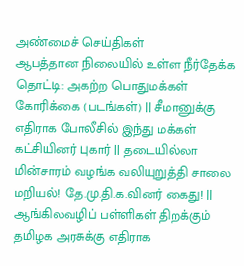அண்மைச் செய்திகள்
ஆபத்தான நிலையில் உள்ள நீர்தேக்க தொட்டி: அகற்ற பொதுமக்கள் கோரிக்கை (படங்கள்) || சீமானுக்கு எதிராக போலீசில் இந்து மக்கள் கட்சியினர் புகார் || தடையில்லா மின்சாரம் வழங்க வலியுறுத்தி சாலை மறியல்! தே.மு.தி.க.வினர் கைது! || ஆங்கிலவழிப் பள்ளிகள் திறக்கும் தமிழக அரசுக்கு எதிராக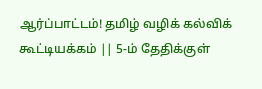ஆர்ப்பாட்டம்! தமிழ் வழிக் கல்விக் கூட்டியக்கம் || 5-ம் தேதிக்குள்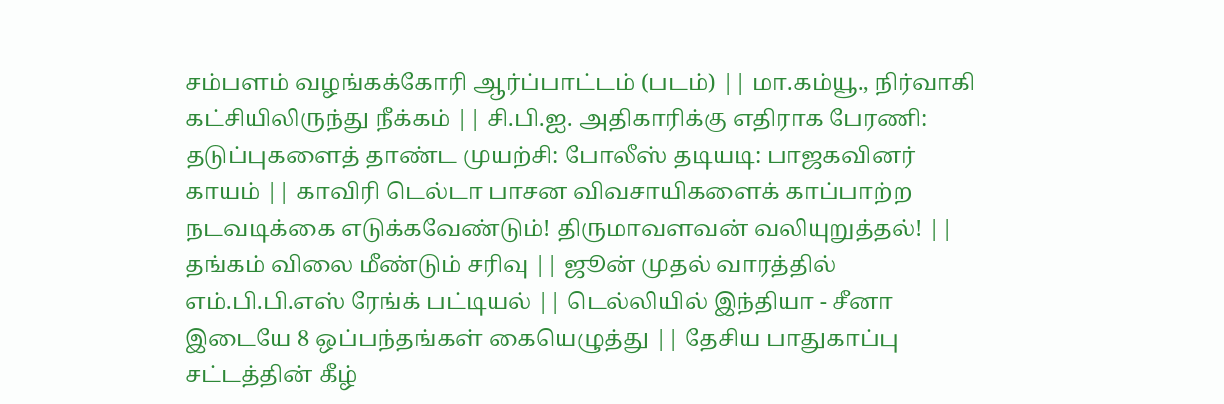சம்பளம் வழங்கக்கோரி ஆர்ப்பாட்டம் (படம்) || மா.கம்யூ., நிர்வாகி கட்சியிலிருந்து நீக்கம் || சி.பி.ஐ. அதிகாரிக்கு எதிராக பேரணி: தடுப்புகளைத் தாண்ட முயற்சி: போலீஸ் தடியடி: பாஜகவினர் காயம் || காவிரி டெல்டா பாசன விவசாயிகளைக் காப்பாற்ற நடவடிக்கை எடுக்கவேண்டும்! திருமாவளவன் வலியுறுத்தல்! || தங்கம் விலை மீண்டும் சரிவு || ஜூன் முதல் வாரத்தில் எம்.பி.பி.எஸ் ரேங்க் பட்டியல் || டெல்லியில் இந்தியா - சீனா இடையே 8 ஒப்பந்தங்கள் கையெழுத்து || தேசிய பாதுகாப்பு சட்டத்தின் கீழ்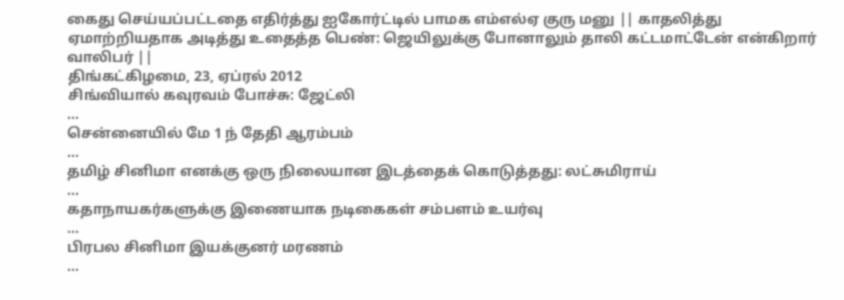கைது செய்யப்பட்டதை எதிர்த்து ஐகோர்ட்டில் பாமக எம்எல்ஏ குரு மனு || காதலித்து ஏமாற்றியதாக அடித்து உதைத்த பெண்: ஜெயிலுக்கு போனாலும் தாலி கட்டமாட்டேன் என்கிறார் வாலிபர் ||
திங்கட்கிழமை, 23, ஏப்ரல் 2012
சிங்வியால் ‌கவுரவம் போச்சு: ஜேட்லி
...
சென்னையில் மே 1 ந் தேதி ஆரம்பம்
...
தமிழ் சினிமா எனக்கு ஒரு நிலையான இடத்தைக் கொடுத்தது: லட்சுமிராய்
...
கதாநாயகர்களுக்கு இணையாக நடிகைகள் சம்பளம் உயர்வு
...
பிரபல சினிமா இயக்குனர் மரணம்
...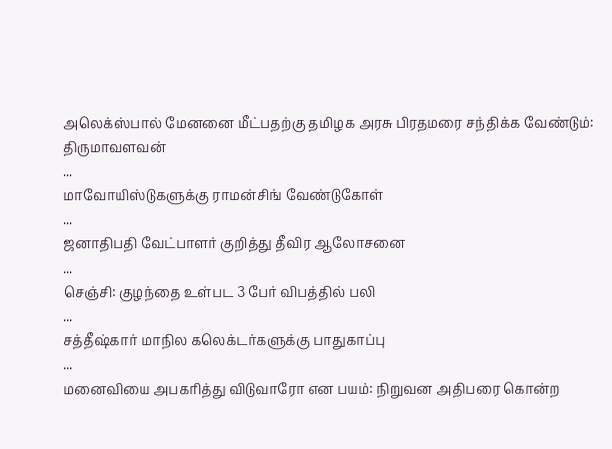அலெக்ஸ்பால் மேனனை மீட்பதற்கு தமிழக அரசு பிரதமரை சந்திக்க வேண்டும்: திருமாவளவன்
...
மாவோயிஸ்டுகளுக்கு ராமன்சிங் வேண்டுகோள்
...
ஜனாதிபதி வேட்பாளர் குறித்து தீவிர ஆலோசனை
...
செஞ்சி: குழந்தை உள்பட 3 பேர் விபத்தில் பலி
...
சத்தீஷ்கார் மாநில கலெக்டர்களுக்கு பாதுகாப்பு
...
மனைவியை அபகரித்து விடுவாரோ என பயம்: நிறுவன அதிபரை கொன்ற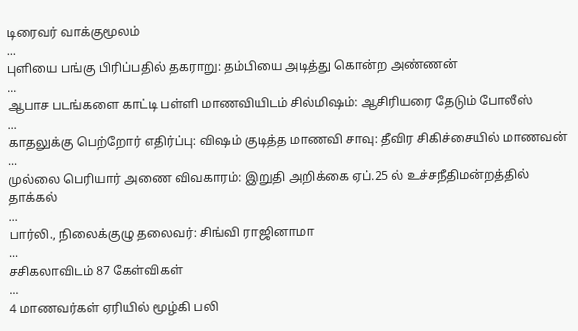டிரைவர் வாக்குமூலம்
...
புளியை பங்கு பிரிப்பதில் தகராறு: தம்பியை அடித்து கொன்ற அண்ணன்
...
ஆபாச படங்களை காட்டி பள்ளி மாணவியிடம் சில்மிஷம்: ஆசிரியரை தேடும் போலீஸ்
...
காதலுக்கு பெற்றோர் எதிர்ப்பு: விஷம் குடித்த மாணவி சாவு: தீவிர சிகிச்சையில் மாணவன்
...
முல்லை பெரியார் அணை விவகாரம்: இறுதி அறிக்கை ஏப்.25 ல் உச்சநீதிமன்றத்தில் தாக்கல்
...
பார்லி., நிலைக்குழு தலைவர்: சிங்வி ராஜினாமா
...
சசிகலாவிடம் 87 கேள்விகள்
...
4 மாணவர்கள் ஏரியில் மூழ்கி பலி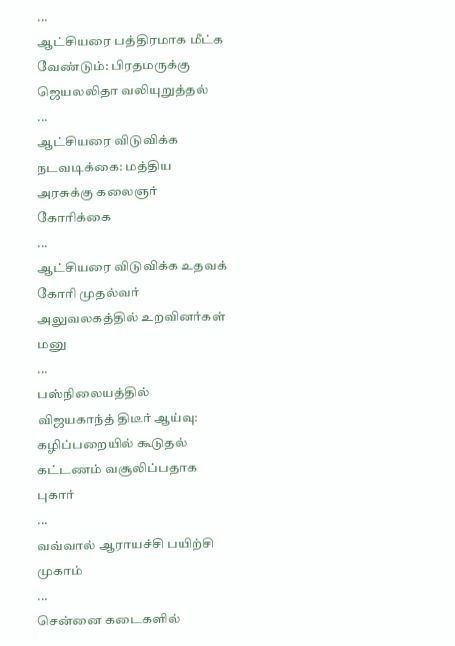...
ஆட்சியரை பத்திரமாக மீட்க வேண்டும்: பிரதமருக்கு ஜெயலலிதா வலியுறுத்தல்
...
ஆட்சியரை விடுவிக்க நடவடிக்கை: மத்திய அரசுக்கு கலைஞர் கோரிக்கை
...
ஆட்சியரை விடுவிக்க உதவக் கோரி முதல்வர் அலுவலகத்தில் உறவினர்கள் மனு
...
பஸ்நிலையத்தில் விஜயகாந்த் திடீர் ஆய்வு: கழிப்பறையில் கூடுதல் கட்டணம் வசூலிப்பதாக புகார்
...
வவ்வால் ஆராயச்சி பயிற்சி முகாம்
...
சென்னை கடைகளில்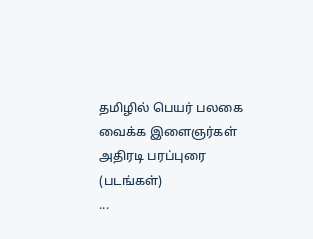தமிழில் பெயர் பலகை வைக்க இளைஞர்கள் அதிரடி பரப்புரை (படங்கள்)
...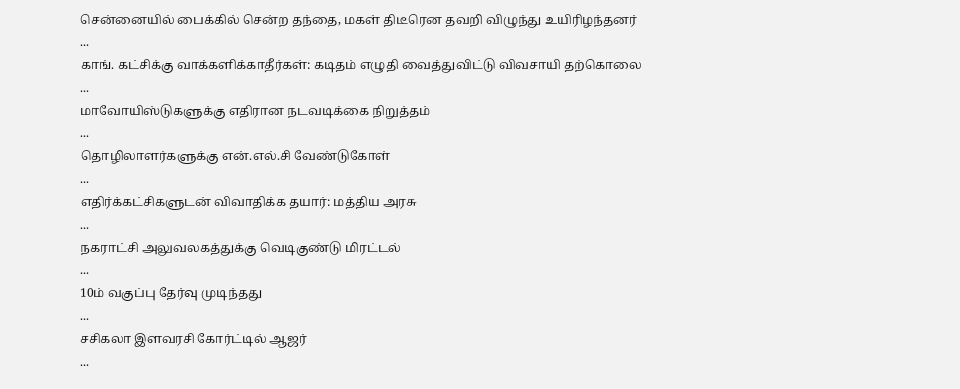சென்னையில் பைக்கில் சென்ற தந்தை, மகள் திடீரென தவறி விழுந்து உயிரிழந்தனர்
...
காங். கட்சிக்கு வாக்களிக்காதீர்கள்: கடிதம் எழுதி வைத்துவிட்டு விவசாயி தற்கொலை
...
மாவோயிஸ்டுகளுக்கு எதிரான நடவடிக்கை நிறுத்தம்
...
தொழிலாளர்களுக்கு என்.எல்.சி வேண்டுகோள்
...
எதிர்க்கட்சிகளுடன் விவாதிக்க தயார்: மத்திய அரசு
...
நகராட்சி அலுவலகத்துக்கு வெடிகுண்டு மிரட்டல்
...
10ம் வகுப்பு தேர்வு முடிந்தது
...
சசிகலா இளவரசி கோர்ட்டில் ஆஜர்
...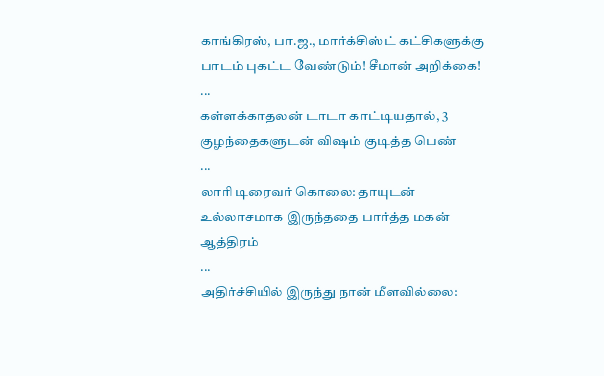காங்கிரஸ், பா.ஜ., மார்க்சிஸ்ட் கட்சிகளுக்கு பாடம் புகட்ட வேண்டும்! சீமான் அறிக்கை!
...
கள்ளக்காதலன் டாடா காட்டியதால், 3 குழந்தைகளுடன் விஷம் குடித்த பெண்
...
லாரி டிரைவர் கொலை: தாயுடன் உல்லாசமாக இருந்ததை பார்த்த மகன் ஆத்திரம்
...
அதிர்ச்சியில் இருந்து நான் மீளவில்லை: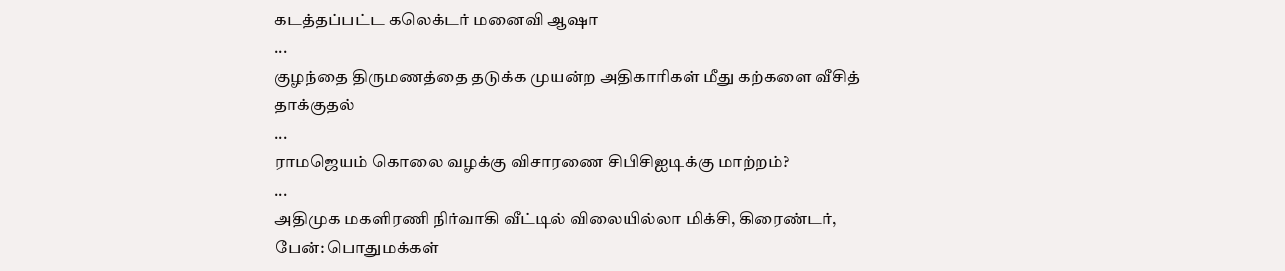கடத்தப்பட்ட கலெக்டர் மனைவி ஆஷா
...
குழந்தை திருமணத்தை தடுக்க முயன்ற அதிகாரிகள் மீது கற்களை வீசித் தாக்குதல்
...
ராமஜெயம் கொலை வழக்கு விசாரணை சிபிசிஐடிக்கு மாற்றம்?
...
அதிமுக மகளிரணி நிர்வாகி வீட்டில் விலையில்லா மிக்சி, கிரைண்டர், பேன்: பொதுமக்கள்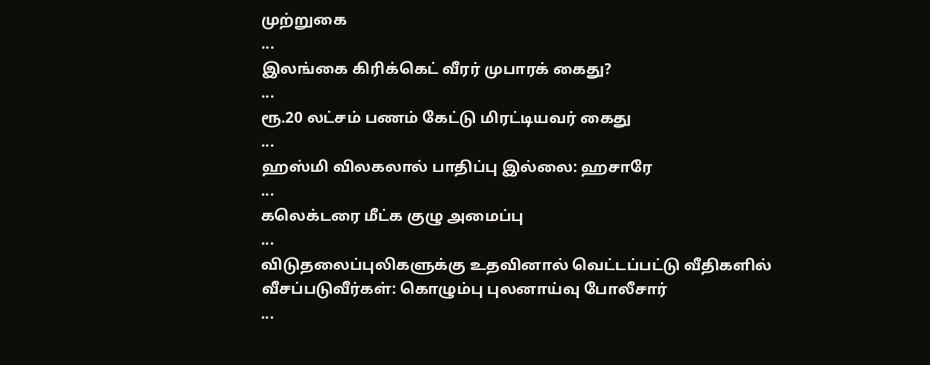முற்றுகை
...
இலங்கை கிரிக்கெட் வீரர் முபாரக் கைது?
...
ரூ.20 லட்சம் பணம் கேட்டு மிரட்டியவர் கைது
...
ஹஸ்மி விலகலால் பாதிப்பு இல்லை: ஹசாரே
...
கலெக்டரை மீட்க குழு அமைப்பு
...
விடுதலைப்புலிகளுக்கு உதவினால் வெட்டப்பட்டு வீதிகளில் வீசப்படுவீர்கள்: கொழும்பு புலனாய்வு போலீசார்
...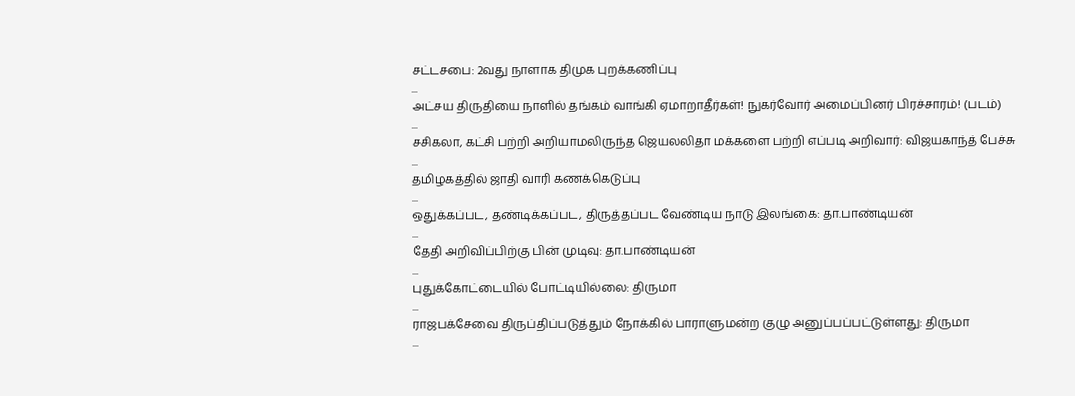சட்டசபை: 2வது நாளாக திமுக புறக்கணிப்பு
...
அட்சய திருதியை நாளில் தங்கம் வாங்கி ஏமாறாதீர்கள்! நுகர்வோர் அமைப்பினர் பிரச்சாரம்! (படம்)
...
சசிகலா, கட்சி பற்றி அறியாமலிருந்த ஜெயலலிதா மக்களை பற்றி எப்படி அறிவார்: விஜயகாந்த் பேச்சு
...
தமிழகத்தில் ஜாதி வாரி கணக்கெடுப்பு
...
ஒதுக்கப்பட, தண்டிக்கப்பட, திருத்தப்பட வேண்டிய நாடு இலங்கை: தா.பாண்டியன்
...
தேதி அறிவிப்பிற்கு பின் முடிவு: தா.பாண்டியன்
...
புதுக்கோட்டையில் போட்டியில்லை: திருமா
...
ராஜபக்சேவை திருப்திப்படுத்தும் நோக்கில் பாராளுமன்ற குழு அனுப்பப்பட்டுள்ளது: திருமா
...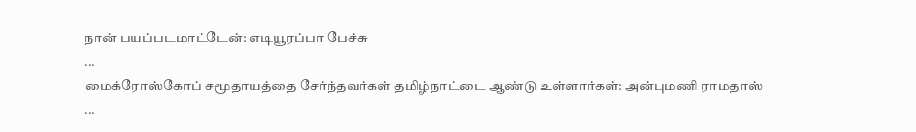நான் பயப்படமாட்டேன்: எடியூரப்பா பேச்சு
...
மைக்ரோஸ்கோப் சமூதாயத்தை சேர்ந்தவர்கள் தமிழ்நாட்டை ஆண்டு உள்ளார்கள்: அன்புமணி ராமதாஸ்
...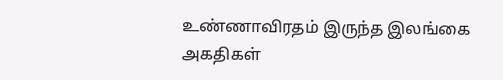உண்ணாவிரதம் இருந்த இலங்கை அகதிகள்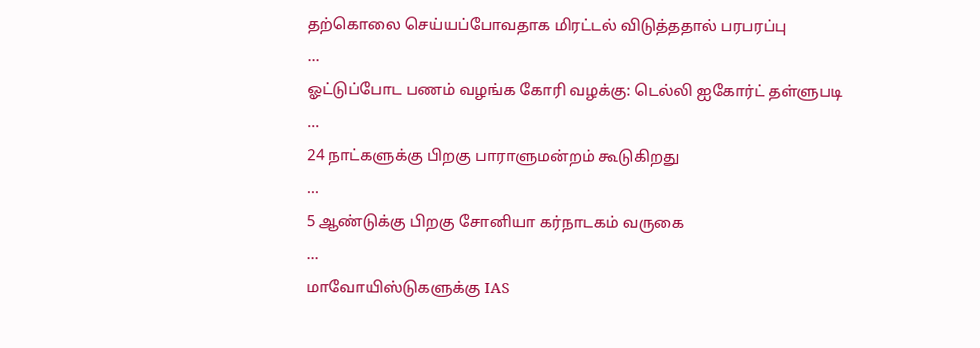தற்கொலை செய்யப்போவதாக மிரட்டல் விடுத்ததால் பரபரப்பு
...
ஓட்டுப்போட பணம் வழங்க கோரி வழக்கு: டெல்லி ஐகோர்ட் தள்ளுபடி
...
24 நாட்களுக்கு பிறகு பாராளுமன்றம் கூடுகிறது
...
5 ஆண்டுக்கு பிறகு சோனியா கர்நாடகம் வருகை
...
மாவோயிஸ்டுகளுக்கு IAS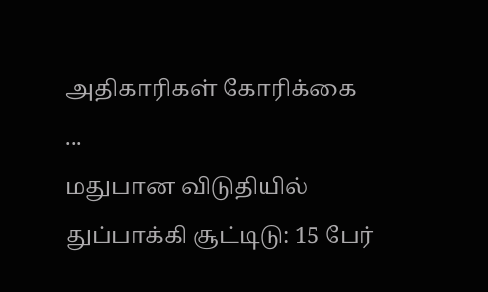அதிகாரிகள் கோரிக்கை
...
மதுபான விடுதியில் துப்பாக்கி சூட்டிடு: 15 பேர்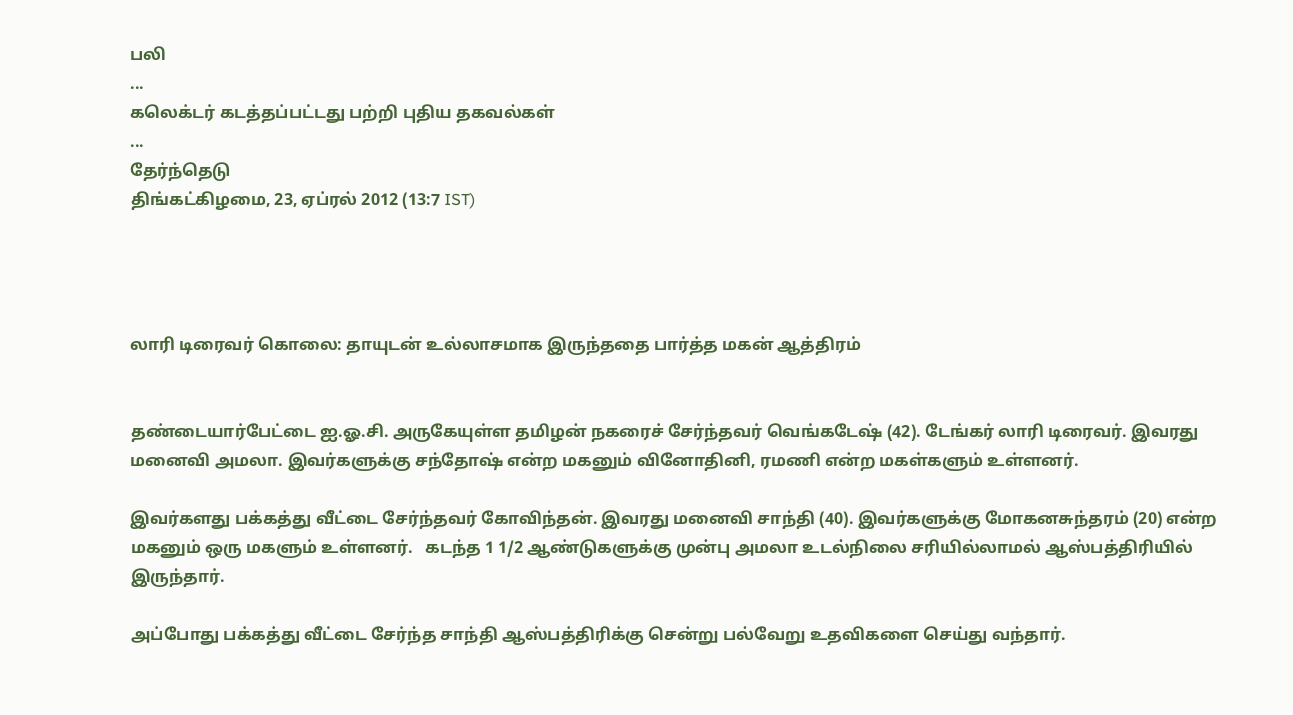பலி
...
கலெக்டர் கடத்தப்பட்டது பற்றி புதிய தகவல்கள்
...
தேர்ந்தெடு
திங்கட்கிழமை, 23, ஏப்ரல் 2012 (13:7 IST)




லாரி டிரைவர் கொலை: தாயுடன் உல்லாசமாக இருந்ததை பார்த்த மகன் ஆத்திரம்


தண்டையார்பேட்டை ஐ.ஓ.சி. அருகேயுள்ள தமிழன் நகரைச் சேர்ந்தவர் வெங்கடேஷ் (42). டேங்கர் லாரி டிரைவர். இவரது மனைவி அமலா. இவர்களுக்கு சந்தோஷ் என்ற மகனும் வினோதினி, ரமணி என்ற மகள்களும் உள்ளனர்.

இவர்களது பக்கத்து வீட்டை சேர்ந்தவர் கோவிந்தன். இவரது மனைவி சாந்தி (40). இவர்களுக்கு மோகனசுந்தரம் (20) என்ற மகனும் ஒரு மகளும் உள்ளனர்.   கடந்த 1 1/2 ஆண்டுகளுக்கு முன்பு அமலா உடல்நிலை சரியில்லாமல் ஆஸ்பத்திரியில் இருந்தார்.

அப்போது பக்கத்து வீட்டை சேர்ந்த சாந்தி ஆஸ்பத்திரிக்கு சென்று பல்வேறு உதவிகளை செய்து வந்தார்.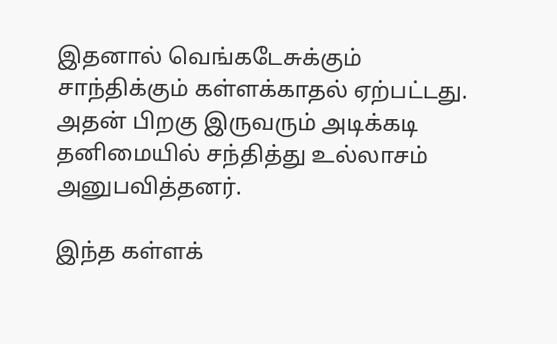இதனால் வெங்கடேசுக்கும் சாந்திக்கும் கள்ளக்காதல் ஏற்பட்டது. அதன் பிறகு இருவரும் அடிக்கடி தனிமையில் சந்தித்து உல்லாசம் அனுபவித்தனர்.

இந்த கள்ளக்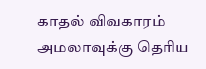காதல் விவகாரம் அமலாவுக்கு தெரிய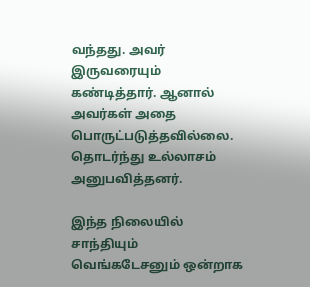வந்தது. அவர் இருவரையும் கண்டித்தார். ஆனால் அவர்கள் அதை பொருட்படுத்தவில்லை. தொடர்ந்து உல்லாசம் அனுபவித்தனர்.

இந்த நிலையில் சாந்தியும் வெங்கடேசனும் ஒன்றாக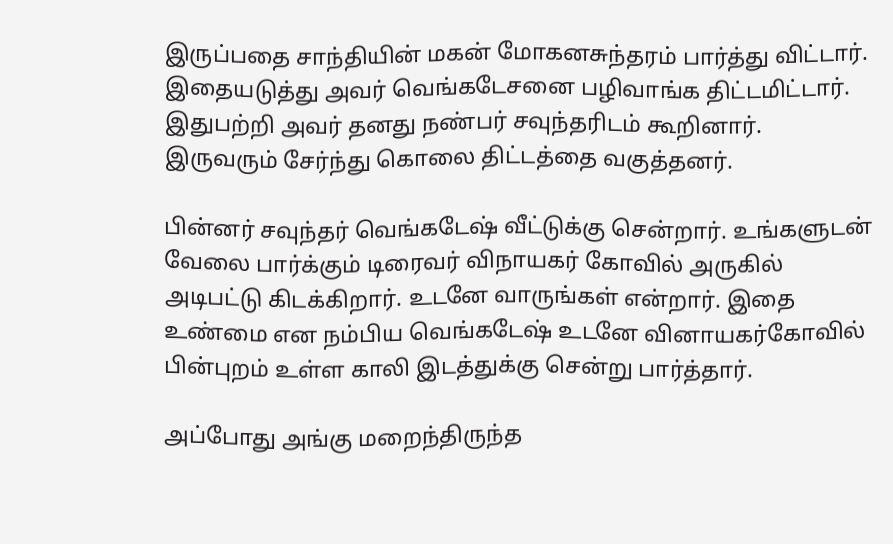இருப்பதை சாந்தியின் மகன் மோகனசுந்தரம் பார்த்து விட்டார். இதையடுத்து அவர் வெங்கடேசனை பழிவாங்க திட்டமிட்டார். இதுபற்றி அவர் தனது நண்பர் சவுந்தரிடம் கூறினார். இருவரும் சேர்ந்து கொலை திட்டத்தை வகுத்தனர்.

பின்னர் சவுந்தர் வெங்கடேஷ் வீட்டுக்கு சென்றார். உங்களுடன் வேலை பார்க்கும் டிரைவர் விநாயகர் கோவில் அருகில் அடிபட்டு கிடக்கிறார். உடனே வாருங்கள் என்றார். இதை உண்மை என நம்பிய வெங்கடேஷ் உடனே வினாயகர்கோவில் பின்புறம் உள்ள காலி இடத்துக்கு சென்று பார்த்தார்.

அப்போது அங்கு மறைந்திருந்த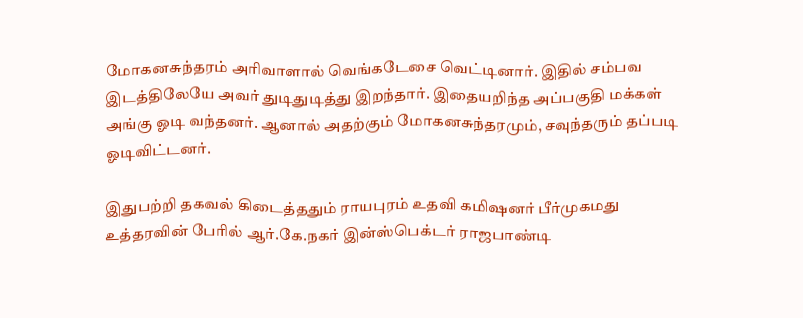மோகனசுந்தரம் அரிவாளால் வெங்கடேசை வெட்டினார். இதில் சம்பவ இடத்திலேயே அவர் துடிதுடித்து இறந்தார். இதையறிந்த அப்பகுதி மக்கள் அங்கு ஓடி வந்தனர். ஆனால் அதற்கும் மோகனசுந்தரமும், சவுந்தரும் தப்படி ஓடிவிட்டனர்.

இதுபற்றி தகவல் கிடைத்ததும் ராயபுரம் உதவி கமிஷனர் பீர்முகமது உத்தரவின் பேரில் ஆர்.கே.நகர் இன்ஸ்பெக்டர் ராஜபாண்டி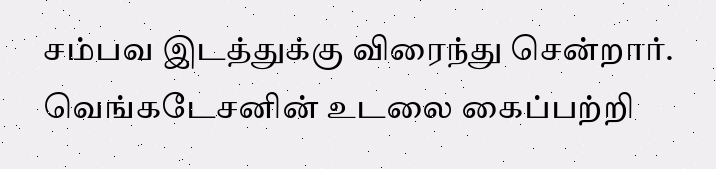சம்பவ இடத்துக்கு விரைந்து சென்றார். வெங்கடேசனின் உடலை கைப்பற்றி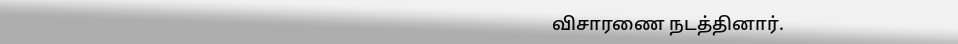விசாரணை நடத்தினார்.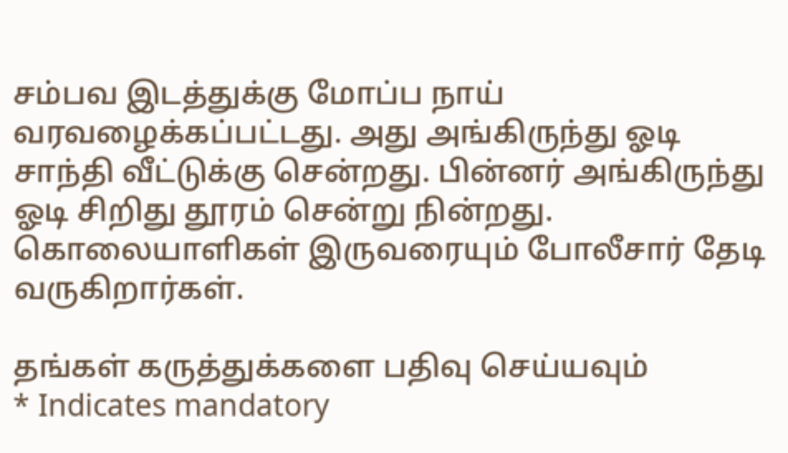சம்பவ இடத்துக்கு மோப்ப நாய் வரவழைக்கப்பட்டது. அது அங்கிருந்து ஓடி சாந்தி வீட்டுக்கு சென்றது. பின்னர் அங்கிருந்து ஓடி சிறிது தூரம் சென்று நின்றது. கொலையாளிகள் இருவரையும் போலீசார் தேடி வருகிறார்கள்.

தங்கள் கருத்துக்களை பதிவு செய்யவும்                                  * Indicates mandatory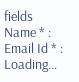fields
Name * :
Email Id * :
Loading...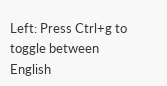Left: Press Ctrl+g to toggle between English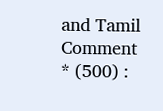and Tamil
Comment * (500) :